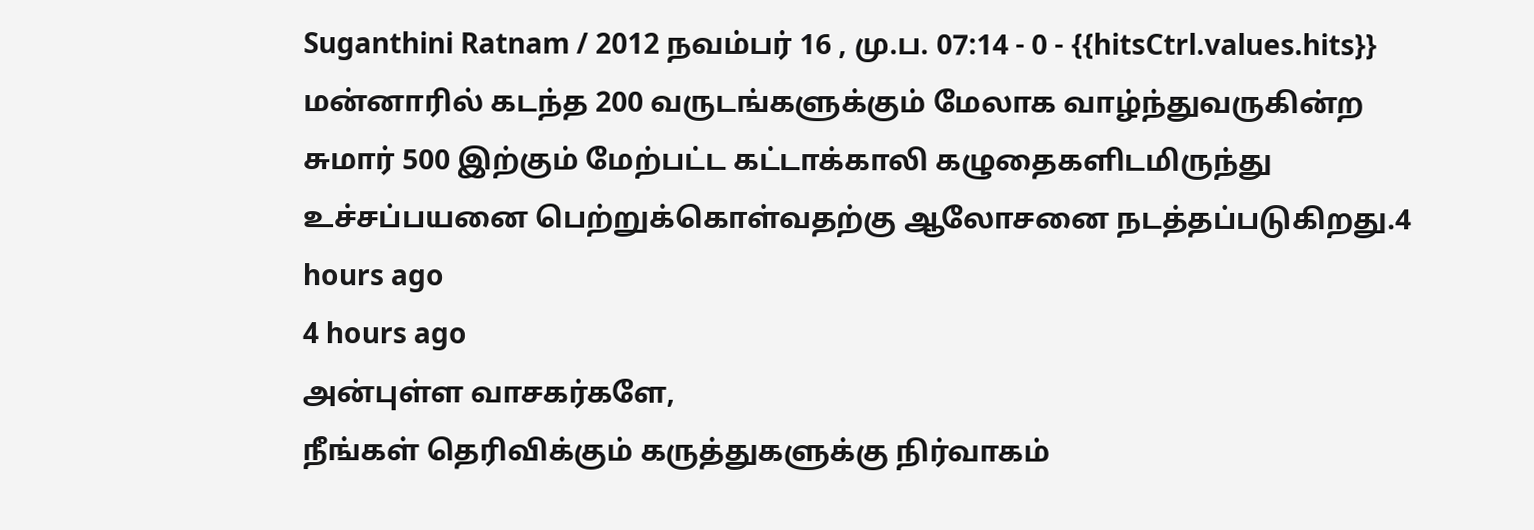Suganthini Ratnam / 2012 நவம்பர் 16 , மு.ப. 07:14 - 0 - {{hitsCtrl.values.hits}}
மன்னாரில் கடந்த 200 வருடங்களுக்கும் மேலாக வாழ்ந்துவருகின்ற சுமார் 500 இற்கும் மேற்பட்ட கட்டாக்காலி கழுதைகளிடமிருந்து உச்சப்பயனை பெற்றுக்கொள்வதற்கு ஆலோசனை நடத்தப்படுகிறது.4 hours ago
4 hours ago
அன்புள்ள வாசகர்களே,
நீங்கள் தெரிவிக்கும் கருத்துகளுக்கு நிர்வாகம்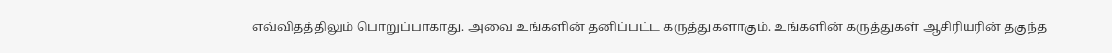எவ்விதத்திலும் பொறுப்பாகாது. அவை உங்களின் தனிப்பட்ட கருத்துகளாகும். உங்களின் கருத்துகள் ஆசிரியரின் தகுந்த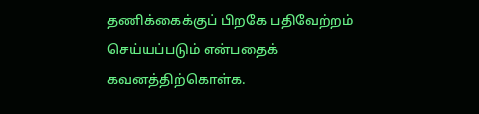தணிக்கைக்குப் பிறகே பதிவேற்றம் செய்யப்படும் என்பதைக் கவனத்திற்கொள்க.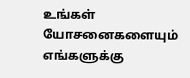உங்கள் யோசனைகளையும் எங்களுக்கு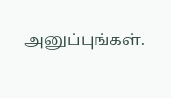அனுப்புங்கள்.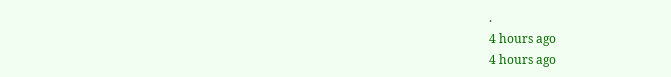.
4 hours ago
4 hours ago